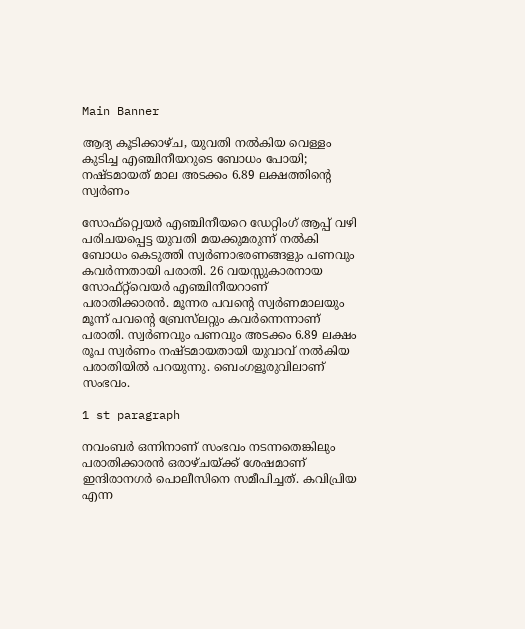Main Banner

ആദ്യ കൂടിക്കാഴ്ച, യുവതി നല്‍കിയ വെള്ളം കുടിച്ച എഞ്ചിനീയറുടെ ബോധം പോയി; നഷ്ടമായത് മാല അടക്കം 6.89 ലക്ഷത്തിന്റെ സ്വര്‍ണം

സോഫ്റ്റ്വെയര്‍ എഞ്ചിനീയറെ ഡേറ്റിംഗ് ആപ്പ് വഴി പരിചയപ്പെട്ട യുവതി മയക്കുമരുന്ന് നല്‍കി ബോധം കെടുത്തി സ്വര്‍ണാഭരണങ്ങളും പണവും കവര്‍ന്നതായി പരാതി. 26 വയസ്സുകാരനായ സോഫ്റ്റ്‌വെയര്‍ എഞ്ചിനീയറാണ് പരാതിക്കാരന്‍. മൂന്നര പവന്റെ സ്വര്‍ണമാലയും മൂന്ന് പവന്റെ ബ്രേസ്‌ലറ്റും കവര്‍ന്നെന്നാണ് പരാതി. സ്വര്‍ണവും പണവും അടക്കം 6.89 ലക്ഷം രൂപ സ്വര്‍ണം നഷ്ടമായതായി യുവാവ് നല്‍കിയ പരാതിയില്‍ പറയുന്നു. ബെംഗളൂരുവിലാണ് സംഭവം.

1 st paragraph

നവംബര്‍ ഒന്നിനാണ് സംഭവം നടന്നതെങ്കിലും പരാതിക്കാരന്‍ ഒരാഴ്ചയ്ക്ക് ശേഷമാണ് ഇന്ദിരാനഗര്‍ പൊലീസിനെ സമീപിച്ചത്. കവിപ്രിയ എന്ന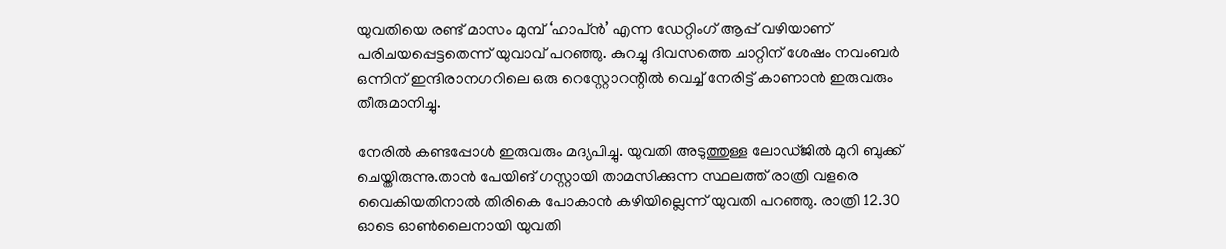യുവതിയെ രണ്ട് മാസം മുമ്പ് ‘ഹാപ്ന്‍’ എന്ന ഡേറ്റിംഗ് ആപ്പ് വഴിയാണ് പരിചയപ്പെട്ടതെന്ന് യുവാവ് പറഞ്ഞു. കുറച്ചു ദിവസത്തെ ചാറ്റിന് ശേഷം നവംബര്‍ ഒന്നിന് ഇന്ദിരാനഗറിലെ ഒരു റെസ്റ്റോറന്റില്‍ വെച്ച് നേരിട്ട് കാണാന്‍ ഇരുവരും തീരുമാനിച്ചു.

നേരില്‍ കണ്ടപ്പോള്‍ ഇരുവരും മദ്യപിച്ചു. യുവതി അടുത്തുള്ള ലോഡ്ജില്‍ മുറി ബുക്ക് ചെയ്തിരുന്നു.താന്‍ പേയിങ് ഗസ്റ്റായി താമസിക്കുന്ന സ്ഥലത്ത് രാത്രി വളരെ വൈകിയതിനാല്‍ തിരികെ പോകാന്‍ കഴിയില്ലെന്ന് യുവതി പറഞ്ഞു. രാത്രി 12.30 ഓടെ ഓണ്‍ലൈനായി യുവതി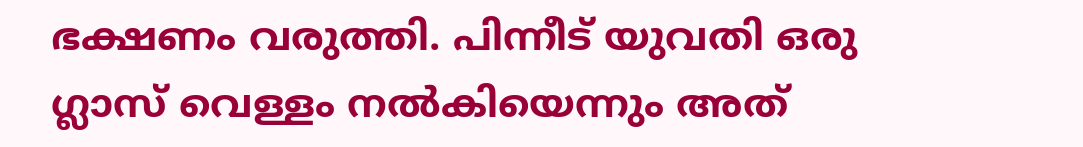ഭക്ഷണം വരുത്തി. പിന്നീട് യുവതി ഒരു ഗ്ലാസ് വെള്ളം നല്‍കിയെന്നും അത്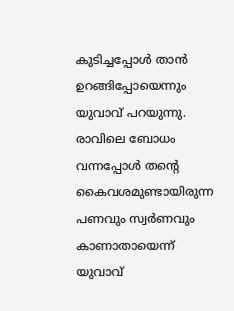കുടിച്ചപ്പോള്‍ താന്‍ ഉറങ്ങിപ്പോയെന്നും യുവാവ് പറയുന്നു. രാവിലെ ബോധം വന്നപ്പോള്‍ തന്റെ കൈവശമുണ്ടായിരുന്ന പണവും സ്വര്‍ണവും കാണാതായെന്ന് യുവാവ്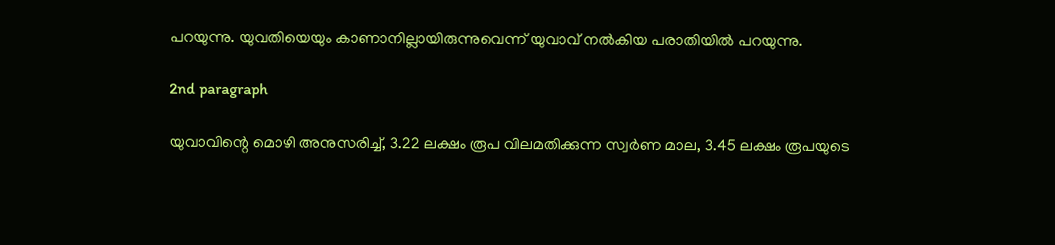പറയുന്നു. യുവതിയെയും കാണാനില്ലായിരുന്നുവെന്ന് യുവാവ് നല്‍കിയ പരാതിയില്‍ പറയുന്നു.

2nd paragraph

യുവാവിന്റെ മൊഴി അനുസരിച്ച്, 3.22 ലക്ഷം രൂപ വിലമതിക്കുന്ന സ്വര്‍ണ മാല, 3.45 ലക്ഷം രൂപയുടെ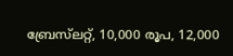ബ്രേസ്‌ലറ്റ്, 10,000 രൂപ, 12,000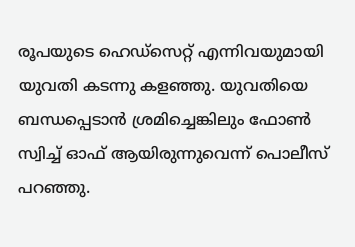രൂപയുടെ ഹെഡ്സെറ്റ് എന്നിവയുമായി യുവതി കടന്നു കളഞ്ഞു. യുവതിയെ ബന്ധപ്പെടാന്‍ ശ്രമിച്ചെങ്കിലും ഫോണ്‍ സ്വിച്ച് ഓഫ് ആയിരുന്നുവെന്ന് പൊലീസ് പറഞ്ഞു.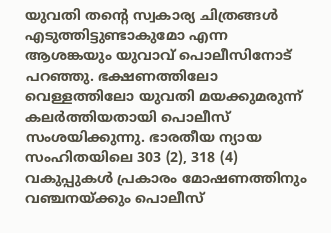യുവതി തന്റെ സ്വകാര്യ ചിത്രങ്ങള്‍ എടുത്തിട്ടുണ്ടാകുമോ എന്ന ആശങ്കയും യുവാവ് പൊലീസിനോട് പറഞ്ഞു. ഭക്ഷണത്തിലോ വെള്ളത്തിലോ യുവതി മയക്കുമരുന്ന് കലര്‍ത്തിയതായി പൊലീസ് സംശയിക്കുന്നു. ഭാരതീയ ന്യായ സംഹിതയിലെ 303 (2), 318 (4) വകുപ്പുകള്‍ പ്രകാരം മോഷണത്തിനും വഞ്ചനയ്ക്കും പൊലീസ്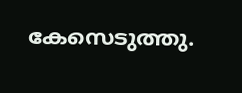കേസെടുത്തു.